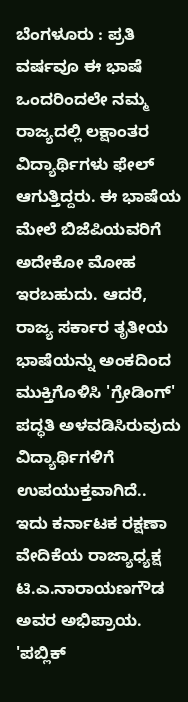ಬೆಂಗಳೂರು : ಪ್ರತಿ ವರ್ಷವೂ ಈ ಭಾಷೆ ಒಂದರಿಂದಲೇ ನಮ್ಮ ರಾಜ್ಯದಲ್ಲಿ ಲಕ್ಷಾಂತರ ವಿದ್ಯಾರ್ಥಿಗಳು ಫೇಲ್ ಆಗುತ್ತಿದ್ದರು. ಈ ಭಾಷೆಯ ಮೇಲೆ ಬಿಜೆಪಿಯವರಿಗೆ ಅದೇಕೋ ಮೋಹ ಇರಬಹುದು. ಆದರೆ, ರಾಜ್ಯ ಸರ್ಕಾರ ತೃತೀಯ ಭಾಷೆಯನ್ನು ಅಂಕದಿಂದ ಮುಕ್ತಿಗೊಳಿಸಿ 'ಗ್ರೇಡಿಂಗ್' ಪದ್ಧತಿ ಅಳವಡಿಸಿರುವುದು ವಿದ್ಯಾರ್ಥಿಗಳಿಗೆ ಉಪಯುಕ್ತವಾಗಿದೆ..
ಇದು ಕರ್ನಾಟಕ ರಕ್ಷಣಾ ವೇದಿಕೆಯ ರಾಜ್ಯಾಧ್ಯಕ್ಷ ಟಿ.ಎ.ನಾರಾಯಣಗೌಡ ಅವರ ಅಭಿಪ್ರಾಯ. 'ಪಬ್ಲಿಕ್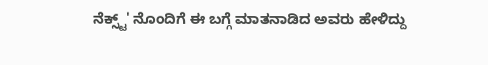ನೆಕ್ಸ್ಟ್' ನೊಂದಿಗೆ ಈ ಬಗ್ಗೆ ಮಾತನಾಡಿದ ಅವರು ಹೇಳಿದ್ದು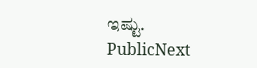ಇಷ್ಟು.
PublicNext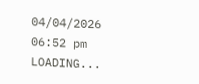04/04/2026 06:52 pm
LOADING...